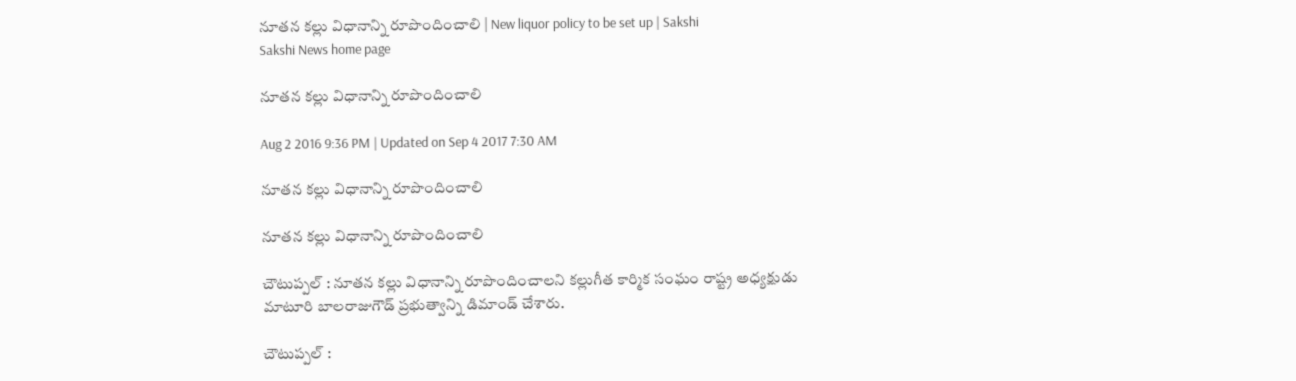నూతన కల్లు విధానాన్ని రూపొందించాలి | New liquor policy to be set up | Sakshi
Sakshi News home page

నూతన కల్లు విధానాన్ని రూపొందించాలి

Aug 2 2016 9:36 PM | Updated on Sep 4 2017 7:30 AM

నూతన కల్లు విధానాన్ని రూపొందించాలి

నూతన కల్లు విధానాన్ని రూపొందించాలి

చౌటుప్పల్‌ : నూతన కల్లు విధానాన్ని రూపొందించాలని కల్లుగీత కార్మిక సంఘం రాష్ట్ర అధ్యక్షుడు మాటూరి బాలరాజుగౌడ్‌ ప్రభుత్వాన్ని డిమాండ్‌ చేశారు.

చౌటుప్పల్‌ :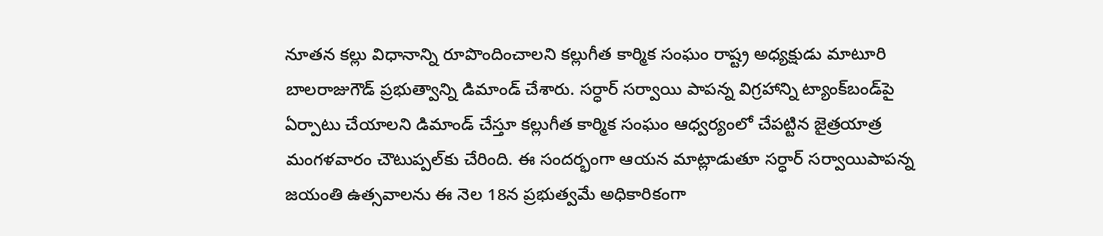నూతన కల్లు విధానాన్ని రూపొందించాలని కల్లుగీత కార్మిక సంఘం రాష్ట్ర అధ్యక్షుడు మాటూరి బాలరాజుగౌడ్‌ ప్రభుత్వాన్ని డిమాండ్‌ చేశారు. సర్ధార్‌ సర్వాయి పాపన్న విగ్రహాన్ని ట్యాంక్‌బండ్‌పై ఏర్పాటు చేయాలని డిమాండ్‌ చేస్తూ కల్లుగీత కార్మిక సంఘం ఆధ్వర్యంలో చేపట్టిన జైత్రయాత్ర మంగళవారం చౌటుప్పల్‌కు చేరింది. ఈ సందర్భంగా ఆయన మాట్లాడుతూ సర్ధార్‌ సర్వాయిపాపన్న జయంతి ఉత్సవాలను ఈ నెల 18న ప్రభుత్వమే అధికారికంగా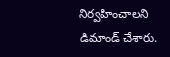నిర్వహించాలని డిమాండ్‌ చేశారు.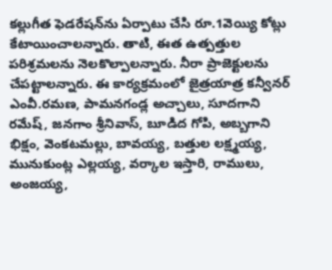కల్లుగీత ఫెడరేషన్‌ను ఏర్పాటు చేసి రూ.1వెయ్యి కోట్లు కేటాయించాలన్నారు. తాటి, ఈత ఉత్పత్తుల పరిశ్రమలను నెలకొల్పాలన్నారు. నీరా ప్రాజెక్టులను చేపట్టాలన్నారు. ఈ కార్యక్రమంలో జైత్రయాత్ర కన్వీనర్‌ ఎంవీ.రమణ, పామనగండ్ల అచ్చాలు, సూదగాని రమేష్, జనగాం శ్రీనివాస్, బూడిద గోపి, అబ్బగాని భిక్షం, వెంకటమల్లు, బావయ్య, బత్తుల లక్ష్మయ్య, మునుకుంట్ల ఎల్లయ్య, వర్కాల ఇస్తారి, రాములు, అంజయ్య,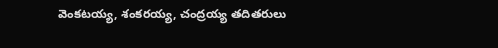వెంకటయ్య, శంకరయ్య, చంద్రయ్య తదితరులు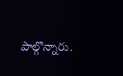పాల్గొన్నారు.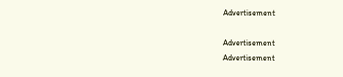Advertisement

Advertisement
Advertisement